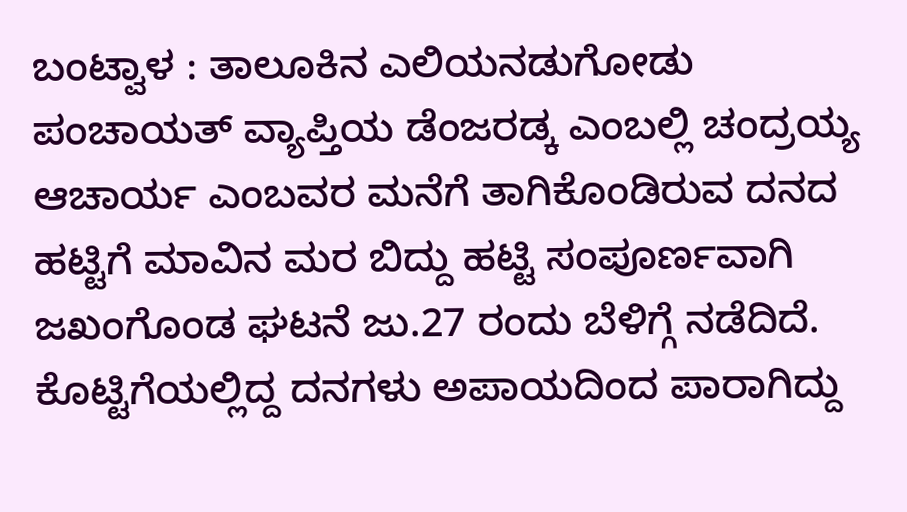ಬಂಟ್ವಾಳ : ತಾಲೂಕಿನ ಎಲಿಯನಡುಗೋಡು ಪಂಚಾಯತ್ ವ್ಯಾಪ್ತಿಯ ಡೆಂಜರಡ್ಕ ಎಂಬಲ್ಲಿ ಚಂದ್ರಯ್ಯ ಆಚಾರ್ಯ ಎಂಬವರ ಮನೆಗೆ ತಾಗಿಕೊಂಡಿರುವ ದನದ ಹಟ್ಟಿಗೆ ಮಾವಿನ ಮರ ಬಿದ್ದು ಹಟ್ಟಿ ಸಂಪೂರ್ಣವಾಗಿ ಜಖಂಗೊಂಡ ಘಟನೆ ಜು.27 ರಂದು ಬೆಳಿಗ್ಗೆ ನಡೆದಿದೆ.
ಕೊಟ್ಟಿಗೆಯಲ್ಲಿದ್ದ ದನಗಳು ಅಪಾಯದಿಂದ ಪಾರಾಗಿದ್ದು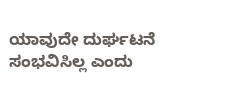ಯಾವುದೇ ದುರ್ಘಟನೆ ಸಂಭವಿಸಿಲ್ಲ ಎಂದು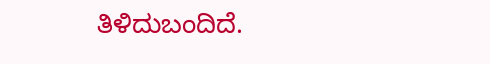ತಿಳಿದುಬಂದಿದೆ.